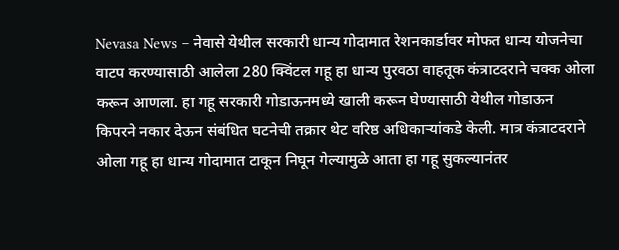Nevasa News – नेवासे येथील सरकारी धान्य गोदामात रेशनकार्डावर मोफत धान्य योजनेचा वाटप करण्यासाठी आलेला 280 क्विंटल गहू हा धान्य पुरवठा वाहतूक कंत्राटदराने चक्क ओला करून आणला. हा गहू सरकारी गोडाऊनमध्ये खाली करून घेण्यासाठी येथील गोडाऊन किपरने नकार देऊन संबंधित घटनेची तक्रार थेट वरिष्ठ अधिकाऱ्यांकडे केली. मात्र कंत्राटदराने ओला गहू हा धान्य गोदामात टाकून निघून गेल्यामुळे आता हा गहू सुकल्यानंतर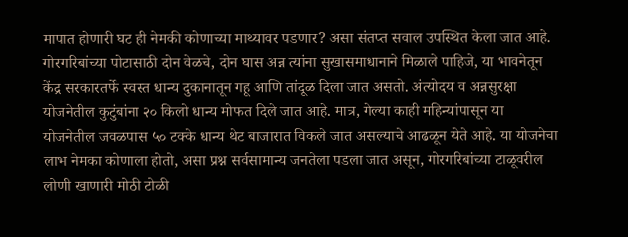मापात होणारी घट ही नेमकी कोणाच्या माथ्यावर पडणार? असा संतप्त सवाल उपस्थित केला जात आहे. गोरगरिबांच्या पोटासाठी दोन वेळचे, दोन घास अन्न त्यांना सुखासमाधानाने मिळाले पाहिजे, या भावनेतून केंद्र सरकारतर्फे स्वस्त धान्य दुकानातून गहू आणि तांदूळ दिला जात असतो. अंत्योदय व अन्नसुरक्षा योजनेतील कुटुंबांना २० किलो धान्य मोफत दिले जात आहे. मात्र, गेल्या काही महिन्यांपासून या योजनेतील जवळपास ५० टक्के धान्य थेट बाजारात विकले जात असल्याचे आढळून येते आहे. या योजनेचा लाभ नेमका कोणाला होतो, असा प्रश्न सर्वसामान्य जनतेला पडला जात असून, गोरगरिबांच्या टाळूवरील लोणी खाणारी मोठी टोळी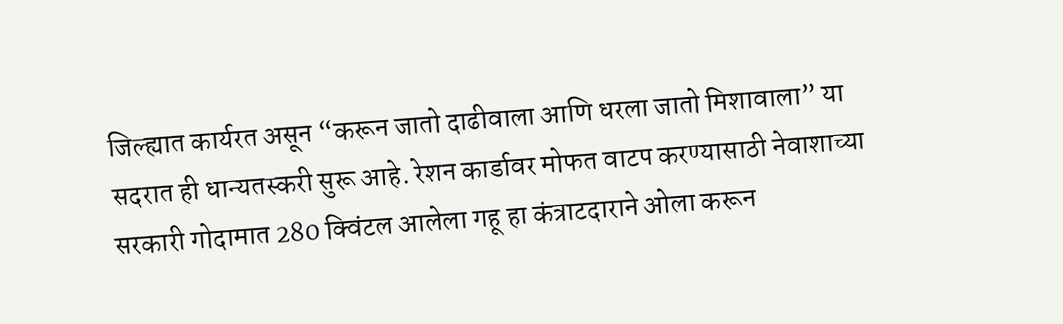जिल्ह्यात कार्यरत असून “करून जातो दाढीवाला आणि धरला जातो मिशावाला” या सदरात ही धान्यतस्करी सुरू आहे. रेशन कार्डावर मोफत वाटप करण्यासाठी नेवाशाच्या सरकारी गोदामात 280 क्विंटल आलेला गहू हा कंत्राटदाराने ओला करून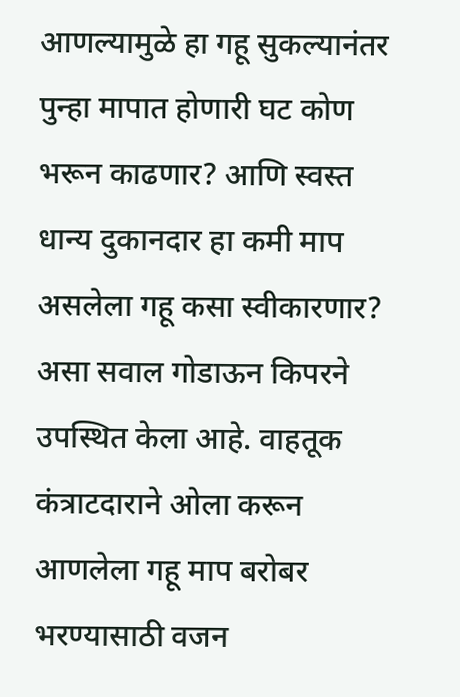आणल्यामुळे हा गहू सुकल्यानंतर पुन्हा मापात होणारी घट कोण भरून काढणार? आणि स्वस्त धान्य दुकानदार हा कमी माप असलेला गहू कसा स्वीकारणार? असा सवाल गोडाऊन किपरने उपस्थित केला आहे. वाहतूक कंत्राटदाराने ओला करून आणलेला गहू माप बरोबर भरण्यासाठी वजन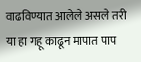वाढविण्यात आलेले असले तरी या हा गहू काढून मापात पाप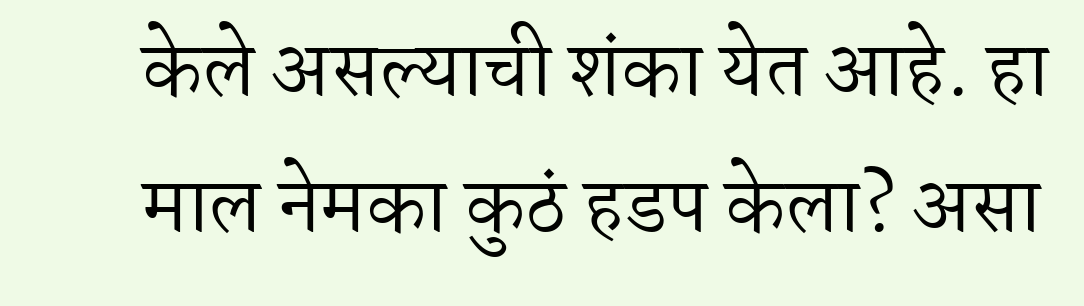केले असल्याची शंका येत आहे. हा माल नेमका कुठं हडप केला? असा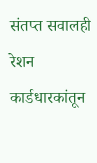संतप्त सवालही रेशन कार्डधारकांतून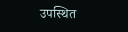उपस्थित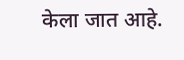केला जात आहे.